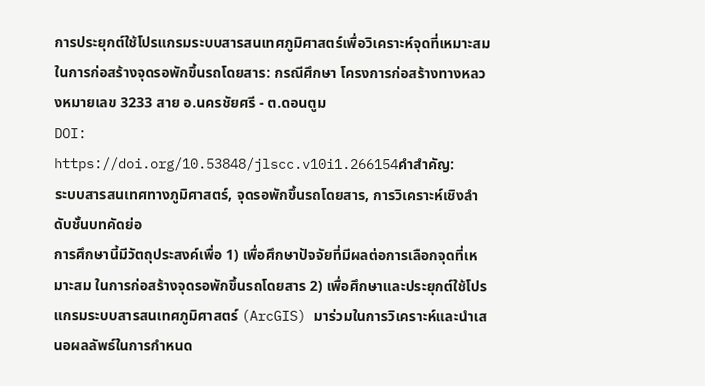การประยุกต์ใช้โปรแกรมระบบสารสนเทศภูมิศาสตร์เพื่อวิเคราะห์จุดที่เหมาะสม ในการก่อสร้างจุดรอพักขึ้นรถโดยสาร: กรณีศึกษา โครงการก่อสร้างทางหลวงหมายเลข 3233 สาย อ.นครชัยศรี - ต.ดอนตูม
DOI:
https://doi.org/10.53848/jlscc.v10i1.266154คำสำคัญ:
ระบบสารสนเทศทางภูมิศาสตร์, จุดรอพักขึ้นรถโดยสาร, การวิเคราะห์เชิงลำดับชั้นบทคัดย่อ
การศึกษานี้มีวัตถุประสงค์เพื่อ 1) เพื่อศึกษาปัจจัยที่มีผลต่อการเลือกจุดที่เหมาะสม ในการก่อสร้างจุดรอพักขึ้นรถโดยสาร 2) เพื่อศึกษาและประยุกต์ใช้โปรแกรมระบบสารสนเทศภูมิศาสตร์ (ArcGIS) มาร่วมในการวิเคราะห์และนำเสนอผลลัพธ์ในการกำหนด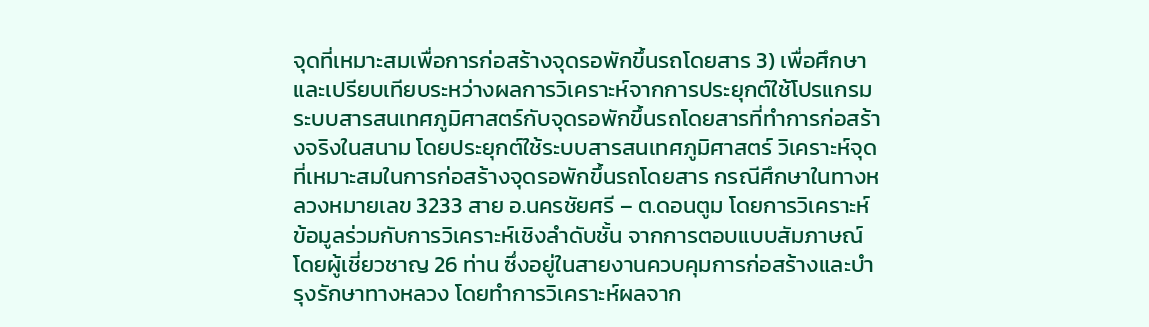จุดที่เหมาะสมเพื่อการก่อสร้างจุดรอพักขึ้นรถโดยสาร 3) เพื่อศึกษาและเปรียบเทียบระหว่างผลการวิเคราะห์จากการประยุกต์ใช้โปรแกรมระบบสารสนเทศภูมิศาสตร์กับจุดรอพักขึ้นรถโดยสารที่ทำการก่อสร้างจริงในสนาม โดยประยุกต์ใช้ระบบสารสนเทศภูมิศาสตร์ วิเคราะห์จุดที่เหมาะสมในการก่อสร้างจุดรอพักขึ้นรถโดยสาร กรณีศึกษาในทางหลวงหมายเลข 3233 สาย อ.นครชัยศรี – ต.ดอนตูม โดยการวิเคราะห์ข้อมูลร่วมกับการวิเคราะห์เชิงลำดับชั้น จากการตอบแบบสัมภาษณ์โดยผู้เชี่ยวชาญ 26 ท่าน ซึ่งอยู่ในสายงานควบคุมการก่อสร้างและบำรุงรักษาทางหลวง โดยทำการวิเคราะห์ผลจาก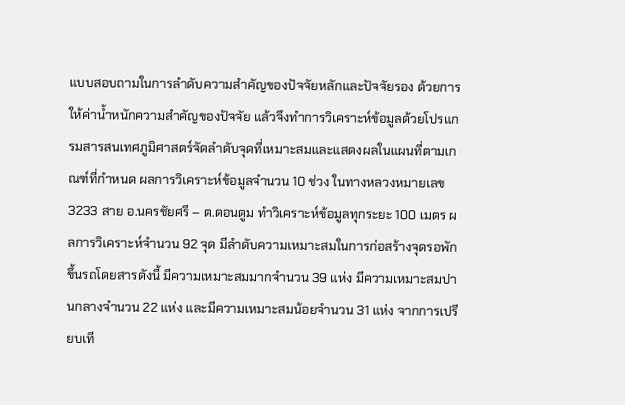แบบสอบถามในการลำดับความสำคัญของปัจจัยหลักและปัจจัยรอง ด้วยการให้ค่าน้ำหนักความสำคัญของปัจจัย แล้วจึงทำการวิเคราะห์ข้อมูลด้วยโปรแกรมสารสนเทศภูมิศาสตร์จัดลำดับจุดที่เหมาะสมและแสดงผลในแผนที่ตามเกณฑ์ที่กำหนด ผลการวิเคราะห์ข้อมูลจำนวน 10 ช่วง ในทางหลวงหมายเลข 3233 สาย อ.นครชัยศรี – ต.ดอนตูม ทำวิเคราะห์ข้อมูลทุกระยะ 100 เมตร ผลการวิเคราะห์จำนวน 92 จุด มีลำดับความเหมาะสมในการก่อสร้างจุดรอพักขึ้นรถโดยสารดังนี้ มีความเหมาะสมมากจำนวน 39 แห่ง มีความเหมาะสมปานกลางจำนวน 22 แห่ง และมีความเหมาะสมน้อยจำนวน 31 แห่ง จากการเปรียบเที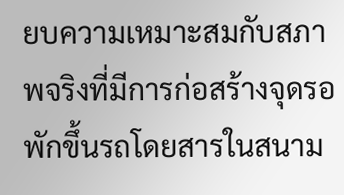ยบความเหมาะสมกับสภาพจริงที่มีการก่อสร้างจุดรอพักขึ้นรถโดยสารในสนาม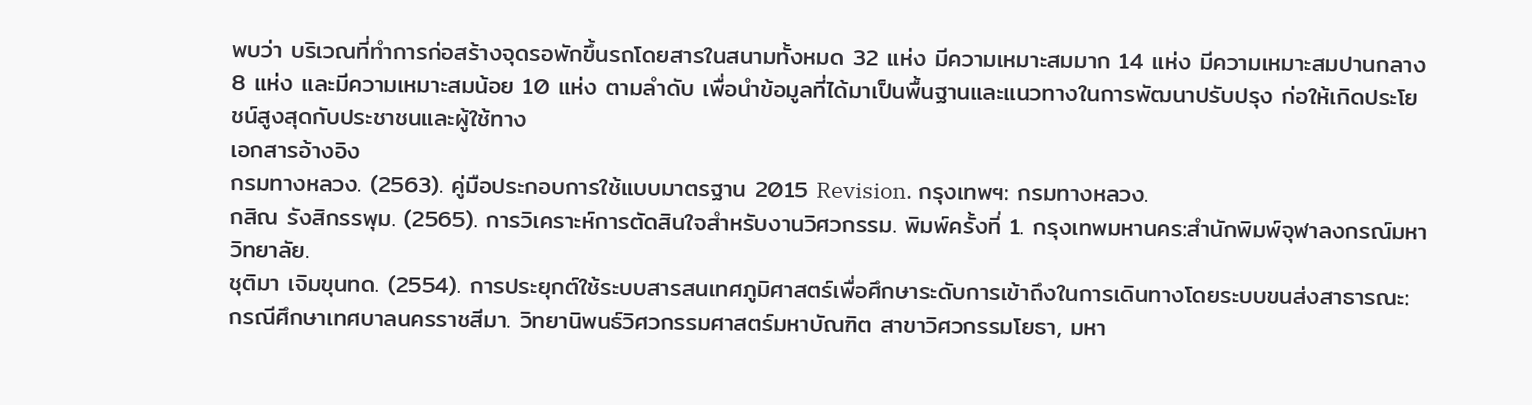พบว่า บริเวณที่ทำการก่อสร้างจุดรอพักขึ้นรถโดยสารในสนามทั้งหมด 32 แห่ง มีความเหมาะสมมาก 14 แห่ง มีความเหมาะสมปานกลาง 8 แห่ง และมีความเหมาะสมน้อย 10 แห่ง ตามลำดับ เพื่อนำข้อมูลที่ได้มาเป็นพื้นฐานและแนวทางในการพัฒนาปรับปรุง ก่อให้เกิดประโยชน์สูงสุดกับประชาชนและผู้ใช้ทาง
เอกสารอ้างอิง
กรมทางหลวง. (2563). คู่มือประกอบการใช้แบบมาตรฐาน 2015 Revision. กรุงเทพฯ: กรมทางหลวง.
กสิณ รังสิกรรพุม. (2565). การวิเคราะห์การตัดสินใจสำหรับงานวิศวกรรม. พิมพ์ครั้งที่ 1. กรุงเทพมหานคร:สำนักพิมพ์จุฬาลงกรณ์มหาวิทยาลัย.
ชุติมา เจิมขุนทด. (2554). การประยุกต์ใช้ระบบสารสนเทศภูมิศาสตร์เพื่อศึกษาระดับการเข้าถึงในการเดินทางโดยระบบขนส่งสาธารณะ: กรณีศึกษาเทศบาลนครราชสีมา. วิทยานิพนธ์วิศวกรรมศาสตร์มหาบัณฑิต สาขาวิศวกรรมโยธา, มหา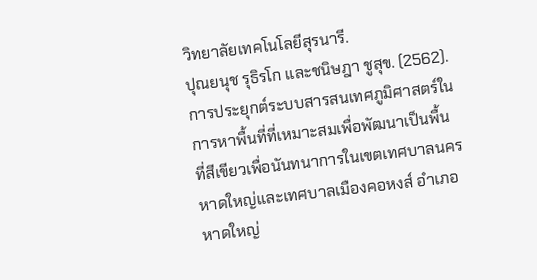วิทยาลัยเทคโนโลยีสุรนารี.
ปุณยนุช รุธิรโก และชนิษฎา ชูสุข. (2562). การประยุกต์ระบบสารสนเทศภูมิศาสตร์ในการหาพื้นที่ที่เหมาะสมเพื่อพัฒนาเป็นพื้นที่สีเขียวเพื่อนันทนาการในเขตเทศบาลนครหาดใหญ่และเทศบาลเมืองคอหงส์ อำเภอหาดใหญ่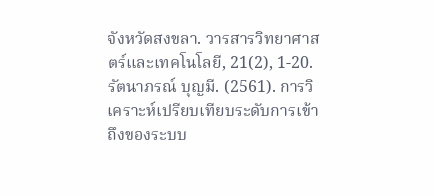จังหวัดสงขลา. วารสารวิทยาศาสตร์และเทคโนโลยี, 21(2), 1-20.
รัตนาภรณ์ บุญมี. (2561). การวิเคราะห์เปรียบเทียบระดับการเข้าถึงของระบบ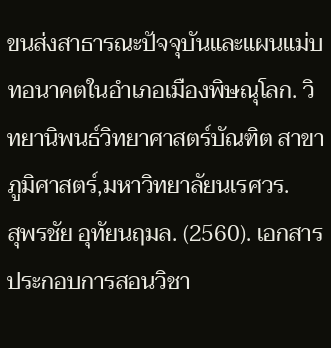ขนส่งสาธารณะปัจจุบันและแผนแม่บทอนาคตในอำเภอเมืองพิษณุโลก. วิทยานิพนธ์วิทยาศาสตร์บัณฑิต สาขาภูมิศาสตร์,มหาวิทยาลัยนเรศวร.
สุพรชัย อุทัยนฤมล. (2560). เอกสารประกอบการสอนวิชา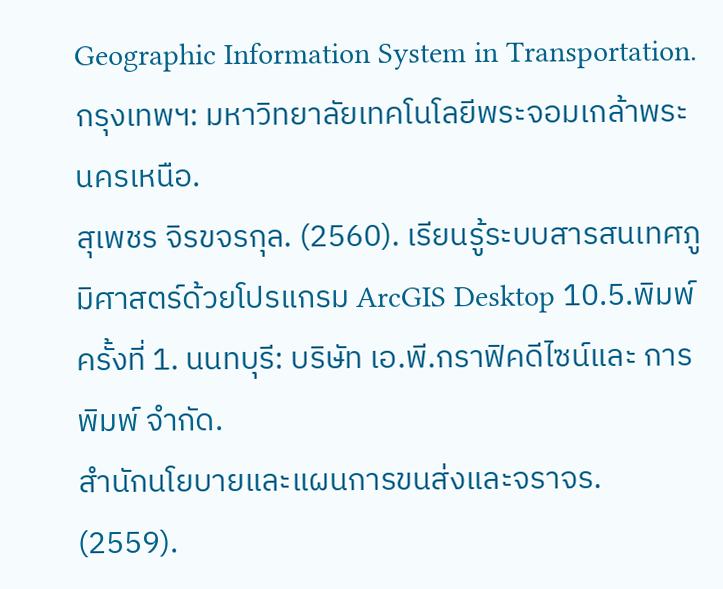Geographic Information System in Transportation. กรุงเทพฯ: มหาวิทยาลัยเทคโนโลยีพระจอมเกล้าพระนครเหนือ.
สุเพชร จิรขจรกุล. (2560). เรียนรู้ระบบสารสนเทศภูมิศาสตร์ด้วยโปรแกรม ArcGIS Desktop 10.5.พิมพ์ครั้งที่ 1. นนทบุรี: บริษัท เอ.พี.กราฟิคดีไซน์และ การพิมพ์ จำกัด.
สำนักนโยบายและแผนการขนส่งและจราจร. (2559).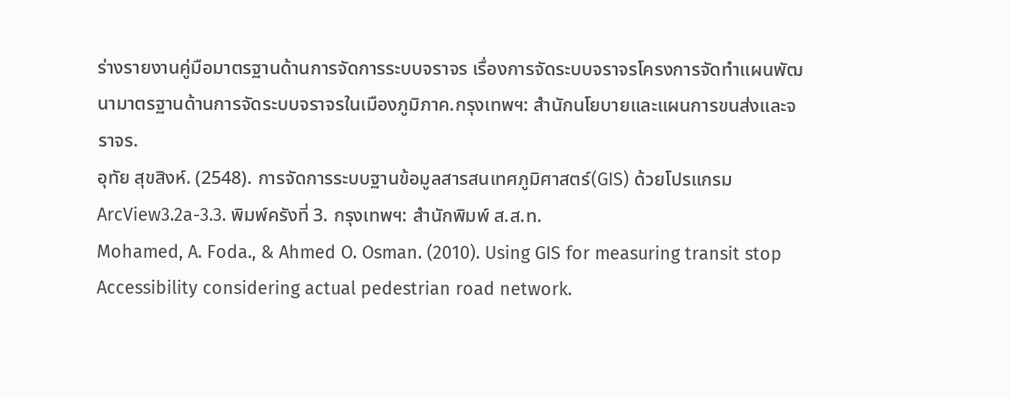ร่างรายงานคู่มือมาตรฐานด้านการจัดการระบบจราจร เรื่องการจัดระบบจราจรโครงการจัดทำแผนพัฒนามาตรฐานด้านการจัดระบบจราจรในเมืองภูมิภาค.กรุงเทพฯ: สำนักนโยบายและแผนการขนส่งและจราจร.
อุทัย สุขสิงห์. (2548). การจัดการระบบฐานข้อมูลสารสนเทศภูมิศาสตร์(GIS) ด้วยโปรแกรม ArcView3.2a-3.3. พิมพ์ครังที่ 3. กรุงเทพฯ: สำนักพิมพ์ ส.ส.ท.
Mohamed, A. Foda., & Ahmed O. Osman. (2010). Using GIS for measuring transit stop Accessibility considering actual pedestrian road network.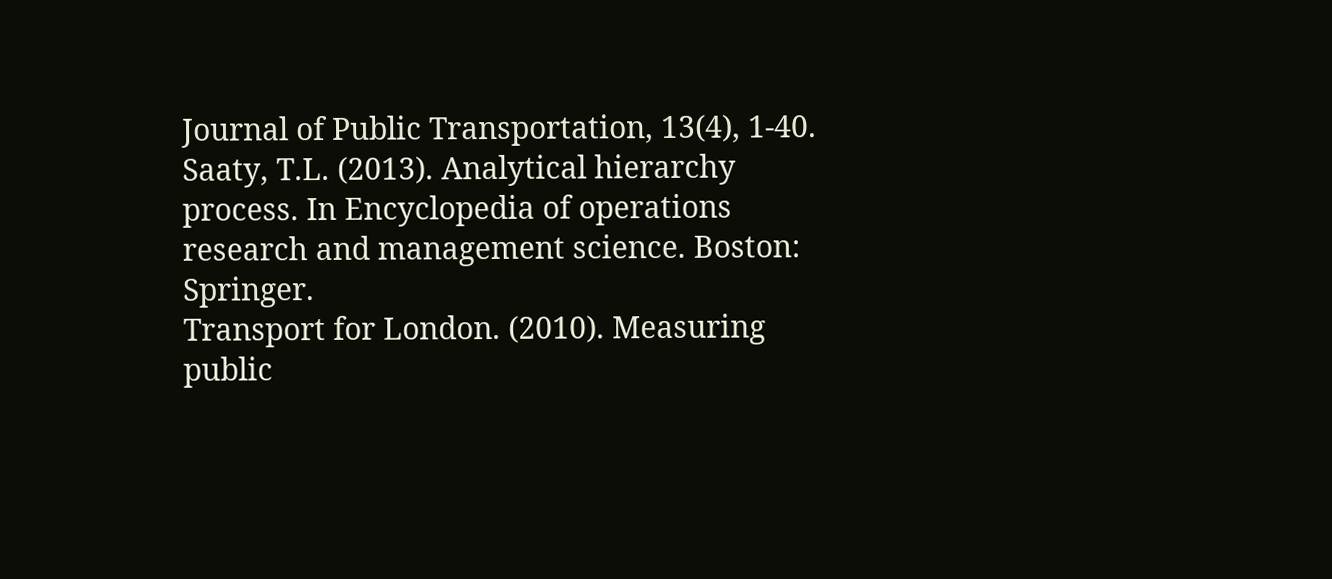Journal of Public Transportation, 13(4), 1-40.
Saaty, T.L. (2013). Analytical hierarchy process. In Encyclopedia of operations research and management science. Boston: Springer.
Transport for London. (2010). Measuring public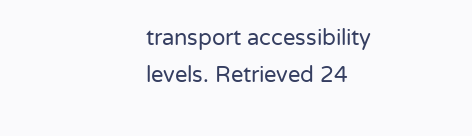transport accessibility levels. Retrieved 24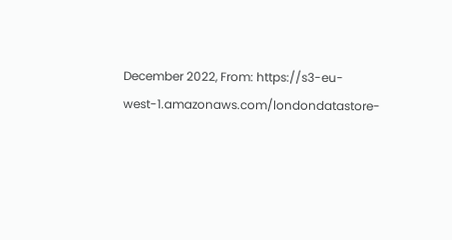December 2022, From: https://s3-eu-west-1.amazonaws.com/londondatastore-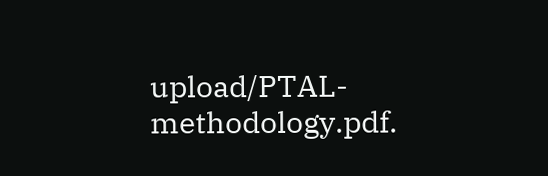upload/PTAL-methodology.pdf.